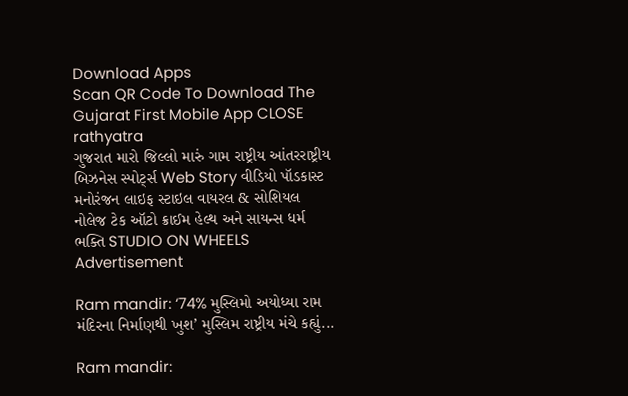Download Apps
Scan QR Code To Download The Gujarat First Mobile App CLOSE
rathyatra
ગુજરાત મારો જિલ્લો મારું ગામ રાષ્ટ્રીય આંતરરાષ્ટ્રીય બિઝનેસ સ્પોર્ટ્સ Web Story વીડિયો પૉડકાસ્ટ મનોરંજન લાઇફ સ્ટાઇલ વાયરલ & સોશિયલ નોલેજ ટેક ઑટો ક્રાઈમ હેલ્થ અને સાયન્સ ધર્મ ભક્તિ STUDIO ON WHEELS
Advertisement

Ram mandir: ‘74% મુસ્લિમો અયોધ્યા રામ મંદિરના નિર્માણથી ખુશ’ મુસ્લિમ રાષ્ટ્રીય મંચે કહ્યું...

Ram mandir: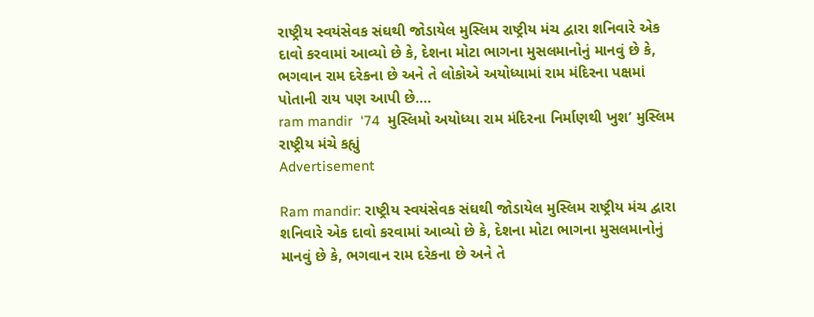રાષ્ટ્રીય સ્વયંસેવક સંઘથી જોડાયેલ મુસ્લિમ રાષ્ટ્રીય મંચ દ્વારા શનિવારે એક દાવો કરવામાં આવ્યો છે કે, દેશના મોટા ભાગના મુસલમાનોનું માનવું છે કે, ભગવાન રામ દરેકના છે અને તે લોકોએ અયોધ્યામાં રામ મંદિરના પક્ષમાં પોતાની રાય પણ આપી છે....
ram mandir  ‘74  મુસ્લિમો અયોધ્યા રામ મંદિરના નિર્માણથી ખુશ’ મુસ્લિમ રાષ્ટ્રીય મંચે કહ્યું
Advertisement

Ram mandir: રાષ્ટ્રીય સ્વયંસેવક સંઘથી જોડાયેલ મુસ્લિમ રાષ્ટ્રીય મંચ દ્વારા શનિવારે એક દાવો કરવામાં આવ્યો છે કે, દેશના મોટા ભાગના મુસલમાનોનું માનવું છે કે, ભગવાન રામ દરેકના છે અને તે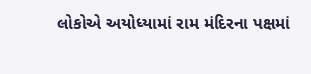લોકોએ અયોધ્યામાં રામ મંદિરના પક્ષમાં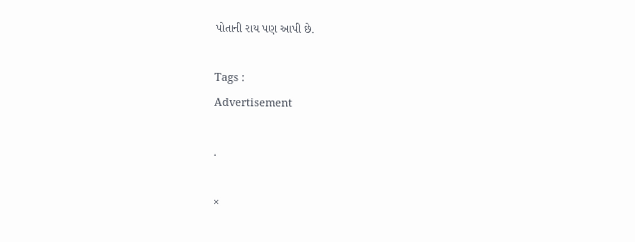પોતાની રાય પણ આપી છે.

Tags :
Advertisement

.

×